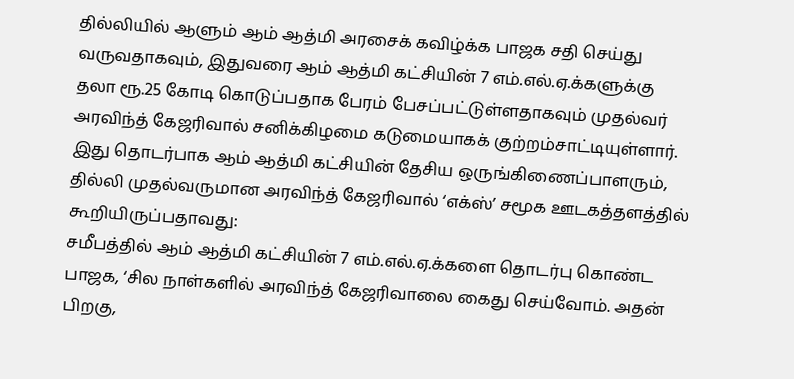தில்லியில் ஆளும் ஆம் ஆத்மி அரசைக் கவிழ்க்க பாஜக சதி செய்து வருவதாகவும், இதுவரை ஆம் ஆத்மி கட்சியின் 7 எம்.எல்.ஏ.க்களுக்கு தலா ரூ.25 கோடி கொடுப்பதாக பேரம் பேசப்பட்டுள்ளதாகவும் முதல்வர் அரவிந்த் கேஜரிவால் சனிக்கிழமை கடுமையாகக் குற்றம்சாட்டியுள்ளார்.
இது தொடர்பாக ஆம் ஆத்மி கட்சியின் தேசிய ஒருங்கிணைப்பாளரும், தில்லி முதல்வருமான அரவிந்த் கேஜரிவால் ‘எக்ஸ்’ சமூக ஊடகத்தளத்தில் கூறியிருப்பதாவது:
சமீபத்தில் ஆம் ஆத்மி கட்சியின் 7 எம்.எல்.ஏ.க்களை தொடர்பு கொண்ட பாஜக, ‘சில நாள்களில் அரவிந்த் கேஜரிவாலை கைது செய்வோம். அதன் பிறகு,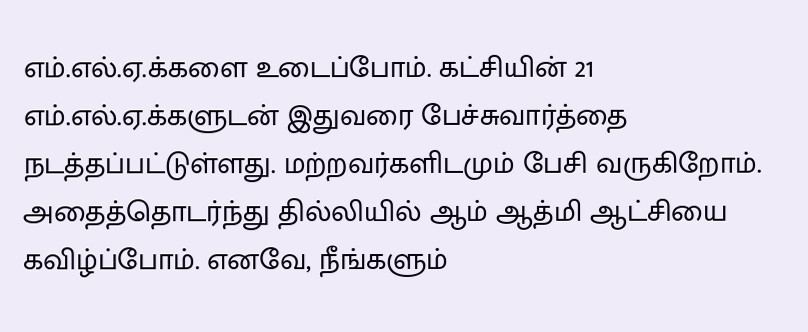எம்.எல்.ஏ.க்களை உடைப்போம். கட்சியின் 21 எம்.எல்.ஏ.க்களுடன் இதுவரை பேச்சுவார்த்தை நடத்தப்பட்டுள்ளது. மற்றவர்களிடமும் பேசி வருகிறோம். அதைத்தொடர்ந்து தில்லியில் ஆம் ஆத்மி ஆட்சியை கவிழ்ப்போம். எனவே, நீங்களும்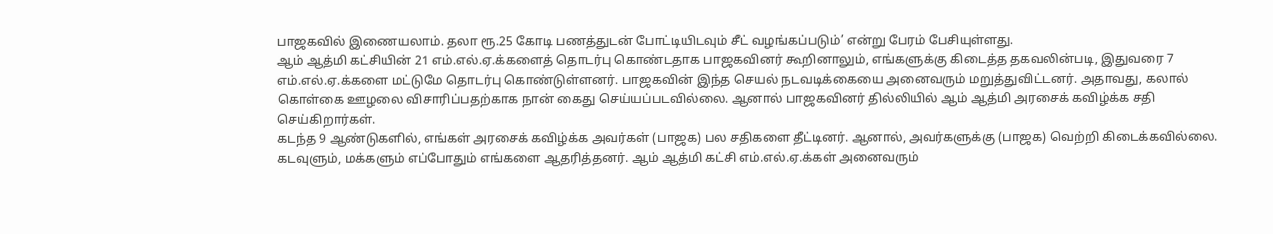பாஜகவில் இணையலாம். தலா ரூ.25 கோடி பணத்துடன் போட்டியிடவும் சீட் வழங்கப்படும்’ என்று பேரம் பேசியுள்ளது.
ஆம் ஆத்மி கட்சியின் 21 எம்.எல்.ஏ.க்களைத் தொடர்பு கொண்டதாக பாஜகவினர் கூறினாலும், எங்களுக்கு கிடைத்த தகவலின்படி, இதுவரை 7 எம்.எல்.ஏ.க்களை மட்டுமே தொடர்பு கொண்டுள்ளனர். பாஜகவின் இந்த செயல் நடவடிக்கையை அனைவரும் மறுத்துவிட்டனர். அதாவது, கலால் கொள்கை ஊழலை விசாரிப்பதற்காக நான் கைது செய்யப்படவில்லை. ஆனால் பாஜகவினர் தில்லியில் ஆம் ஆத்மி அரசைக் கவிழ்க்க சதி செய்கிறார்கள்.
கடந்த 9 ஆண்டுகளில், எங்கள் அரசைக் கவிழ்க்க அவர்கள் (பாஜக) பல சதிகளை தீட்டினர். ஆனால், அவர்களுக்கு (பாஜக) வெற்றி கிடைக்கவில்லை.
கடவுளும், மக்களும் எப்போதும் எங்களை ஆதரித்தனர். ஆம் ஆத்மி கட்சி எம்.எல்.ஏ.க்கள் அனைவரும்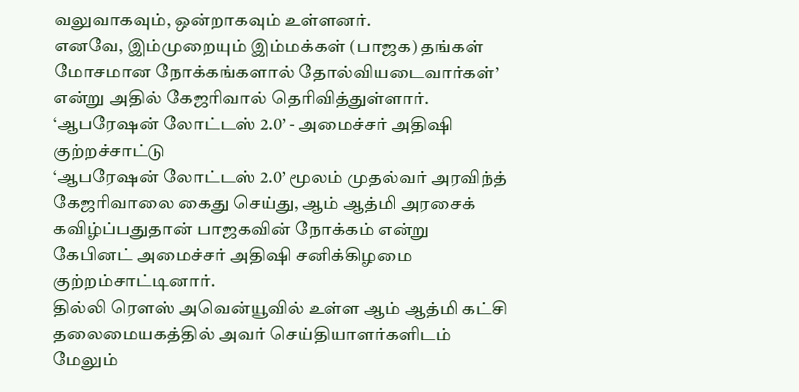வலுவாகவும், ஒன்றாகவும் உள்ளனர்.
எனவே, இம்முறையும் இம்மக்கள் (பாஜக) தங்கள் மோசமான நோக்கங்களால் தோல்வியடைவார்கள்’ என்று அதில் கேஜரிவால் தெரிவித்துள்ளார்.
‘ஆபரேஷன் லோட்டஸ் 2.0’ - அமைச்சர் அதிஷி குற்றச்சாட்டு
‘ஆபரேஷன் லோட்டஸ் 2.0’ மூலம் முதல்வர் அரவிந்த் கேஜரிவாலை கைது செய்து, ஆம் ஆத்மி அரசைக் கவிழ்ப்பதுதான் பாஜகவின் நோக்கம் என்று கேபினட் அமைச்சர் அதிஷி சனிக்கிழமை குற்றம்சாட்டினார்.
தில்லி ரெளஸ் அவென்யூவில் உள்ள ஆம் ஆத்மி கட்சி தலைமையகத்தில் அவர் செய்தியாளர்களிடம் மேலும்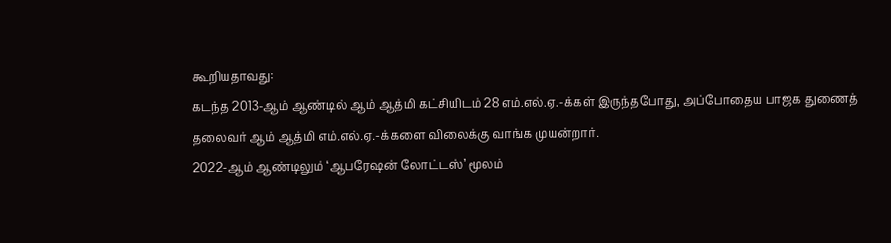கூறியதாவது:
கடந்த 2013-ஆம் ஆண்டில் ஆம் ஆத்மி கட்சியிடம் 28 எம்.எல்.ஏ.-க்கள் இருந்தபோது, அப்போதைய பாஜக துணைத் தலைவர் ஆம் ஆத்மி எம்.எல்.ஏ.-க்களை விலைக்கு வாங்க முயன்றார்.
2022-ஆம் ஆண்டிலும் ‘ஆபரேஷன் லோட்டஸ்’ மூலம்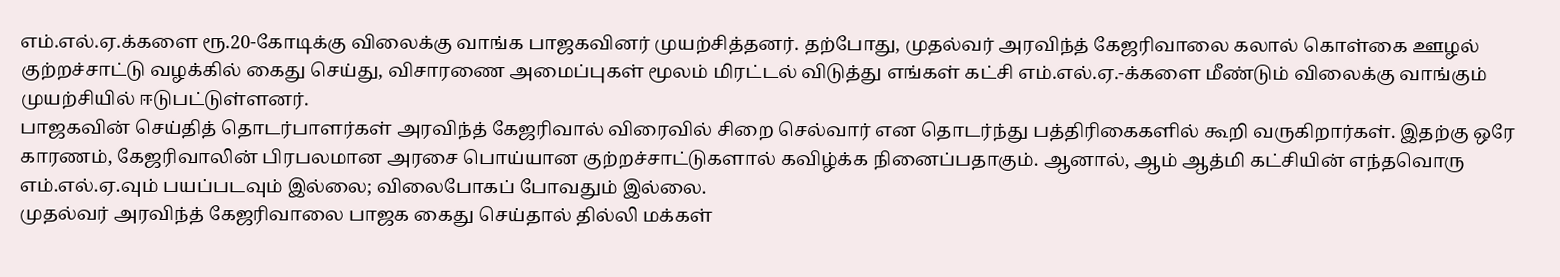எம்.எல்.ஏ.க்களை ரூ.20-கோடிக்கு விலைக்கு வாங்க பாஜகவினர் முயற்சித்தனர். தற்போது, முதல்வர் அரவிந்த் கேஜரிவாலை கலால் கொள்கை ஊழல் குற்றச்சாட்டு வழக்கில் கைது செய்து, விசாரணை அமைப்புகள் மூலம் மிரட்டல் விடுத்து எங்கள் கட்சி எம்.எல்.ஏ.-க்களை மீண்டும் விலைக்கு வாங்கும் முயற்சியில் ஈடுபட்டுள்ளனர்.
பாஜகவின் செய்தித் தொடர்பாளர்கள் அரவிந்த் கேஜரிவால் விரைவில் சிறை செல்வார் என தொடர்ந்து பத்திரிகைகளில் கூறி வருகிறார்கள். இதற்கு ஒரே காரணம், கேஜரிவாலின் பிரபலமான அரசை பொய்யான குற்றச்சாட்டுகளால் கவிழ்க்க நினைப்பதாகும். ஆனால், ஆம் ஆத்மி கட்சியின் எந்தவொரு எம்.எல்.ஏ.வும் பயப்படவும் இல்லை; விலைபோகப் போவதும் இல்லை.
முதல்வர் அரவிந்த் கேஜரிவாலை பாஜக கைது செய்தால் தில்லி மக்கள்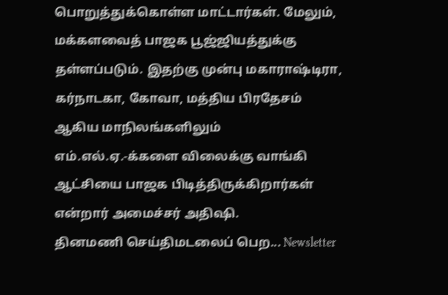பொறுத்துக்கொள்ள மாட்டார்கள். மேலும், மக்களவைத் பாஜக பூஜ்ஜியத்துக்கு தள்ளப்படும். இதற்கு முன்பு மகாராஷ்டிரா, கர்நாடகா, கோவா, மத்திய பிரதேசம் ஆகிய மாநிலங்களிலும் எம்.எல்.ஏ.-க்களை விலைக்கு வாங்கி ஆட்சியை பாஜக பிடித்திருக்கிறார்கள் என்றார் அமைச்சர் அதிஷி.
தினமணி செய்திமடலைப் பெற... Newsletter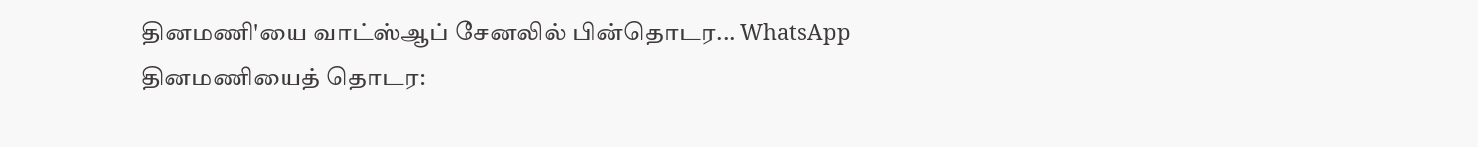தினமணி'யை வாட்ஸ்ஆப் சேனலில் பின்தொடர... WhatsApp
தினமணியைத் தொடர: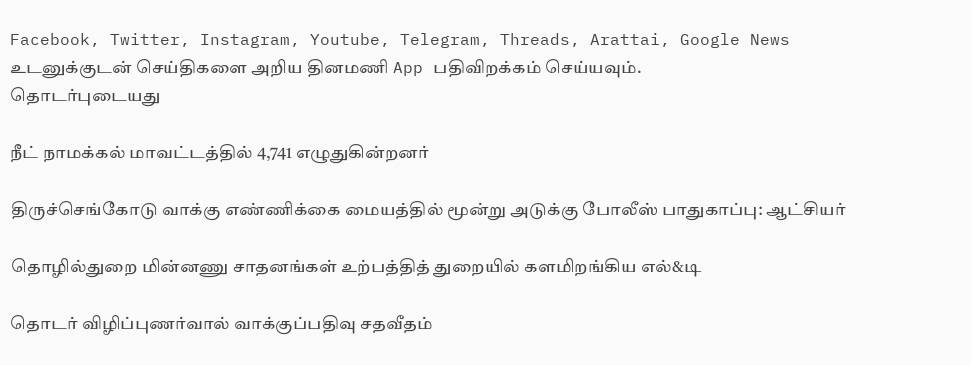Facebook, Twitter, Instagram, Youtube, Telegram, Threads, Arattai, Google News
உடனுக்குடன் செய்திகளை அறிய தினமணி App பதிவிறக்கம் செய்யவும்.
தொடர்புடையது

நீட் நாமக்கல் மாவட்டத்தில் 4,741 எழுதுகின்றனர்

திருச்செங்கோடு வாக்கு எண்ணிக்கை மையத்தில் மூன்று அடுக்கு போலீஸ் பாதுகாப்பு: ஆட்சியர்

தொழில்துறை மின்னணு சாதனங்கள் உற்பத்தித் துறையில் களமிறங்கிய எல்&டி

தொடர் விழிப்புணர்வால் வாக்குப்பதிவு சதவீதம்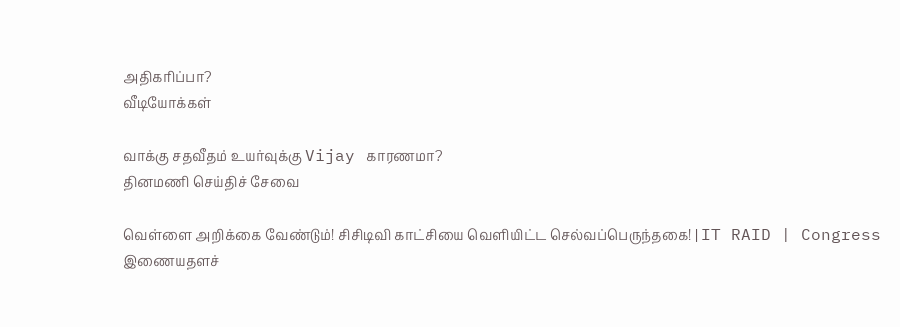அதிகரிப்பா?
வீடியோக்கள்

வாக்கு சதவீதம் உயர்வுக்கு Vijay காரணமா?
தினமணி செய்திச் சேவை

வெள்ளை அறிக்கை வேண்டும்! சிசிடிவி காட்சியை வெளியிட்ட செல்வப்பெருந்தகை! | IT RAID | Congress
இணையதளச்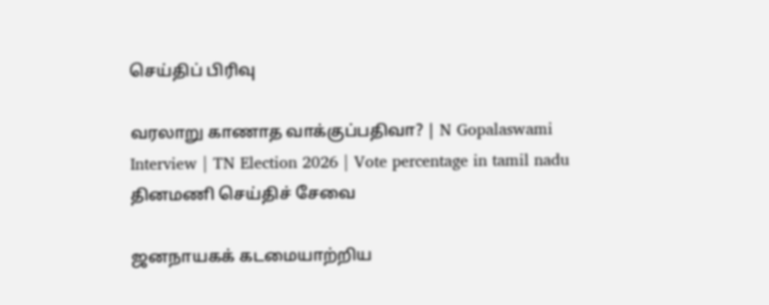செய்திப் பிரிவு

வரலாறு காணாத வாக்குப்பதிவா? | N Gopalaswami Interview | TN Election 2026 | Vote percentage in tamil nadu
தினமணி செய்திச் சேவை

ஜனநாயகக் கடமையாற்றிய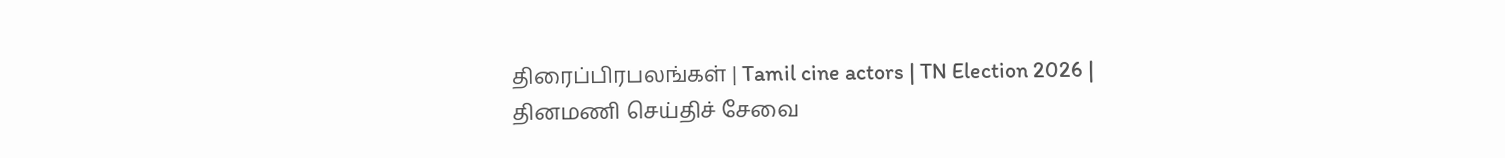திரைப்பிரபலங்கள் | Tamil cine actors | TN Election 2026 |
தினமணி செய்திச் சேவை